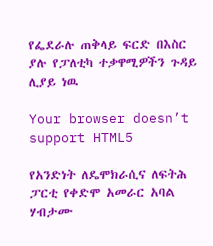የፌደራሉ ጠቅላይ ፍርድ በእስር ያሉ የፓለቲካ ተቃዋሚዎችን ጉዳይ ሊያይ ነዉ

Your browser doesn’t support HTML5

የአንድነት ለዴሞክራሲና ለፍትሕ ፓርቲ የቀድሞ አመራር አባል ሃብታሙ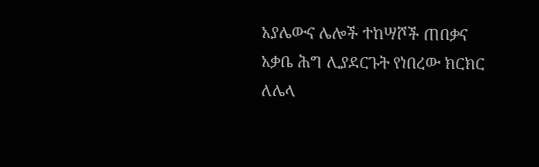አያሌውና ሌሎች ተከሣሾች ጠበቃና አቃቤ ሕግ ሊያደርጉት የነበረው ክርክር ለሌላ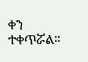ቀን ተቀጥሯል፡፡